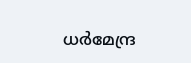ധര്‍മേന്ദ്ര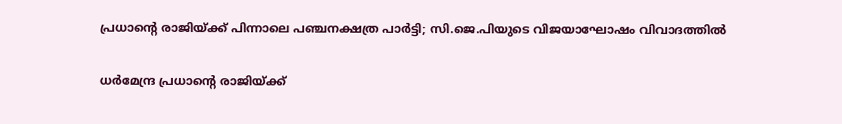പ്രധാന്റെ രാജിയ്ക്ക് പിന്നാലെ പഞ്ചനക്ഷത്ര പാര്‍ട്ടി; സി.ജെ.പിയുടെ വിജയാഘോഷം വിവാദത്തില്‍

ധര്‍മേന്ദ്ര പ്രധാന്റെ രാജിയ്ക്ക്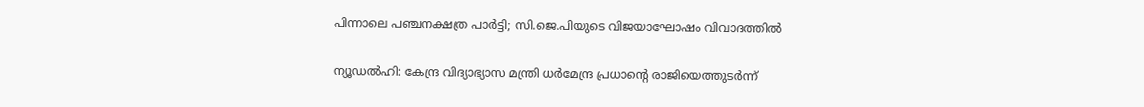പിന്നാലെ പഞ്ചനക്ഷത്ര പാര്‍ട്ടി; സി.ജെ.പിയുടെ വിജയാഘോഷം വിവാദത്തില്‍

ന്യൂഡല്‍ഹി: കേന്ദ്ര വിദ്യാഭ്യാസ മന്ത്രി ധര്‍മേന്ദ്ര പ്രധാന്റെ രാജിയെത്തുടര്‍ന്ന്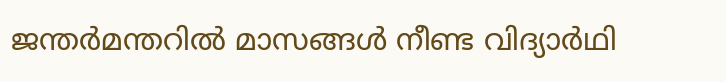ജന്തര്‍മന്തറില്‍ മാസങ്ങള്‍ നീണ്ട വിദ്യാര്‍ഥി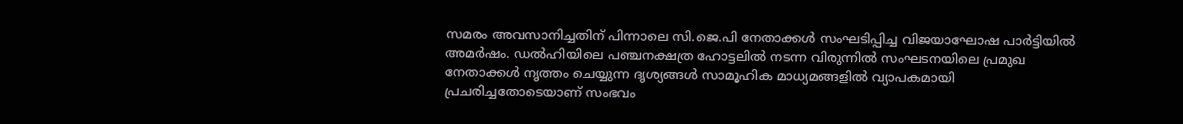സമരം അവസാനിച്ചതിന് പിന്നാലെ സി.ജെ.പി നേതാക്കള്‍ സംഘടിപ്പിച്ച വിജയാഘോഷ പാര്‍ട്ടിയില്‍ അമര്‍ഷം. ഡല്‍ഹിയിലെ പഞ്ചനക്ഷത്ര ഹോട്ടലില്‍ നടന്ന വിരുന്നില്‍ സംഘടനയിലെ പ്രമുഖ നേതാക്കള്‍ നൃത്തം ചെയ്യുന്ന ദൃശ്യങ്ങള്‍ സാമൂഹിക മാധ്യമങ്ങളില്‍ വ്യാപകമായി പ്രചരിച്ചതോടെയാണ് സംഭവം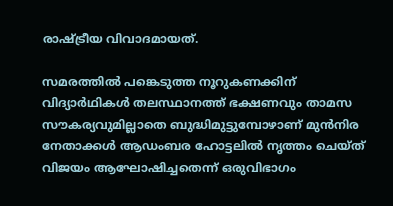രാഷ്ട്രീയ വിവാദമായത്.

സമരത്തില്‍ പങ്കെടുത്ത നൂറുകണക്കിന് വിദ്യാര്‍ഥികള്‍ തലസ്ഥാനത്ത് ഭക്ഷണവും താമസ സൗകര്യവുമില്ലാതെ ബുദ്ധിമുട്ടുമ്പോഴാണ് മുന്‍നിര നേതാക്കള്‍ ആഡംബര ഹോട്ടലില്‍ നൃത്തം ചെയ്ത് വിജയം ആഘോഷിച്ചതെന്ന് ഒരുവിഭാഗം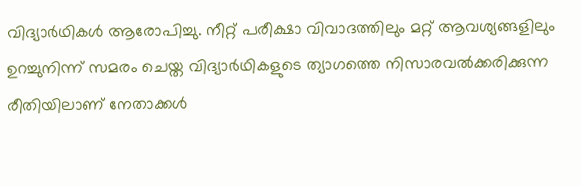വിദ്യാര്‍ഥികള്‍ ആരോപിച്ചു. നീറ്റ് പരീക്ഷാ വിവാദത്തിലും മറ്റ് ആവശ്യങ്ങളിലും ഉറച്ചുനിന്ന് സമരം ചെയ്ത വിദ്യാര്‍ഥികളുടെ ത്യാഗത്തെ നിസാരവല്‍ക്കരിക്കുന്ന രീതിയിലാണ് നേതാക്കള്‍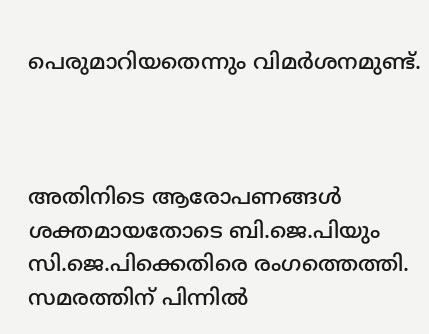പെരുമാറിയതെന്നും വിമര്‍ശനമുണ്ട്.



അതിനിടെ ആരോപണങ്ങള്‍ ശക്തമായതോടെ ബി.ജെ.പിയും സി.ജെ.പിക്കെതിരെ രംഗത്തെത്തി. സമരത്തിന് പിന്നില്‍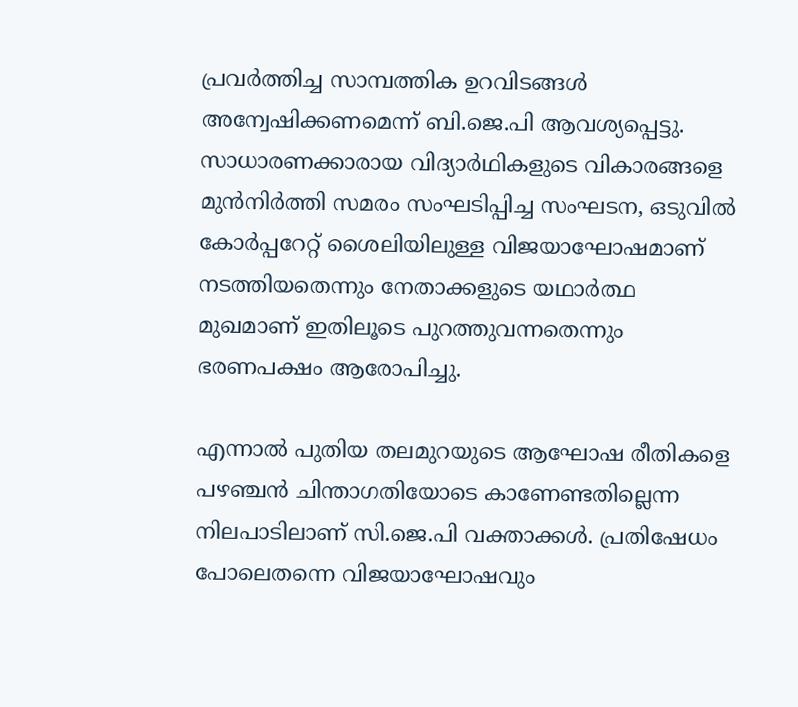പ്രവര്‍ത്തിച്ച സാമ്പത്തിക ഉറവിടങ്ങള്‍ അന്വേഷിക്കണമെന്ന് ബി.ജെ.പി ആവശ്യപ്പെട്ടു. സാധാരണക്കാരായ വിദ്യാര്‍ഥികളുടെ വികാരങ്ങളെ മുന്‍നിര്‍ത്തി സമരം സംഘടിപ്പിച്ച സംഘടന, ഒടുവില്‍ കോര്‍പ്പറേറ്റ് ശൈലിയിലുള്ള വിജയാഘോഷമാണ് നടത്തിയതെന്നും നേതാക്കളുടെ യഥാര്‍ത്ഥ മുഖമാണ് ഇതിലൂടെ പുറത്തുവന്നതെന്നും ഭരണപക്ഷം ആരോപിച്ചു.

എന്നാല്‍ പുതിയ തലമുറയുടെ ആഘോഷ രീതികളെ പഴഞ്ചന്‍ ചിന്താഗതിയോടെ കാണേണ്ടതില്ലെന്ന നിലപാടിലാണ് സി.ജെ.പി വക്താക്കള്‍. പ്രതിഷേധം പോലെതന്നെ വിജയാഘോഷവും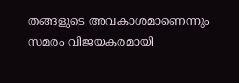തങ്ങളുടെ അവകാശമാണെന്നും സമരം വിജയകരമായി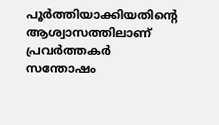പൂര്‍ത്തിയാക്കിയതിന്റെ ആശ്വാസത്തിലാണ് പ്രവര്‍ത്തകര്‍ സന്തോഷം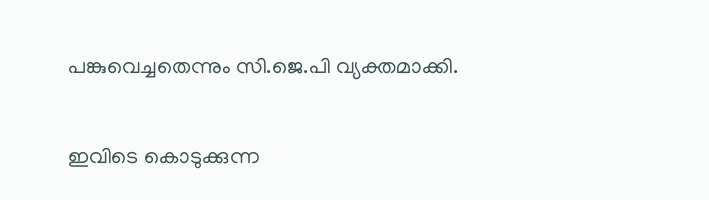പങ്കുവെച്ചതെന്നും സി.ജെ.പി വ്യക്തമാക്കി.

ഇവിടെ കൊടുക്കുന്ന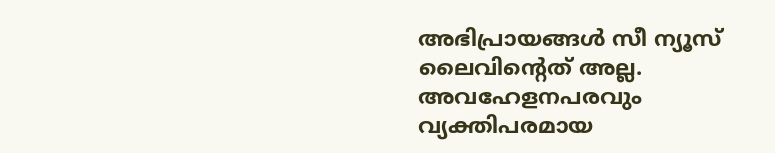അഭിപ്രായങ്ങള്‍ സീ ന്യൂസ് ലൈവിന്റെത് അല്ല. അവഹേളനപരവും വ്യക്തിപരമായ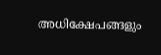അധിക്ഷേപങ്ങളും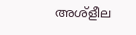അശ്‌ളീല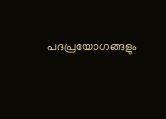പദപ്രയോഗങ്ങളും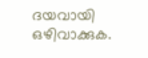ദയവായി ഒഴിവാക്കുക.